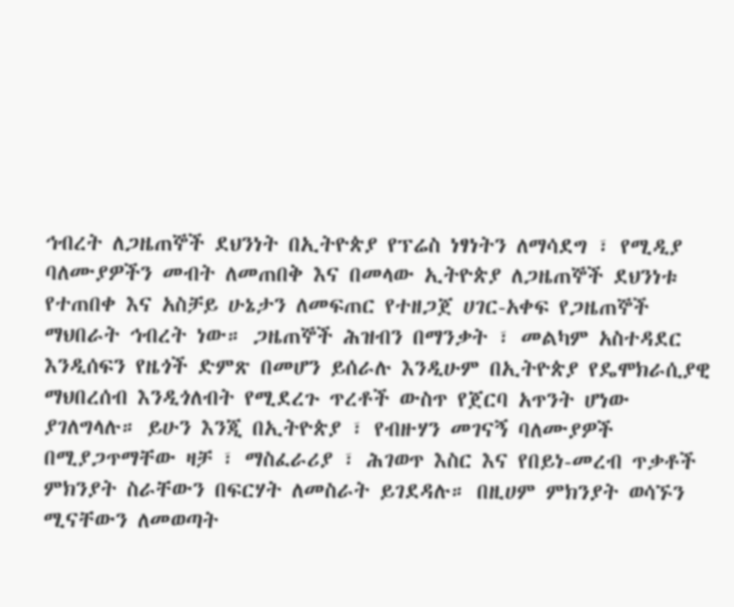ኅብረት ለጋዜጠኞች ደህንነት በኢትዮጵያ የፕሬስ ነፃነትን ለማሳደግ ፣ የሚዲያ ባለሙያዎችን መብት ለመጠበቅ እና በመላው ኢትዮጵያ ለጋዜጠኞች ደህንነቱ የተጠበቀ እና አስቻይ ሁኔታን ለመፍጠር የተዘጋጀ ሀገር-አቀፍ የጋዜጠኞች ማህበራት ኅብረት ነው። ጋዜጠኞች ሕዝብን በማንቃት ፣ መልካም አስተዳደር እንዲሰፍን የዜጎች ድምጽ በመሆን ይሰራሉ እንዲሁም በኢትዮጵያ የዴሞክራሲያዊ ማህበረሰብ እንዲጎለብት የሚደረጉ ጥረቶች ውስጥ የጀርባ አጥንት ሆነው ያገለግላሉ። ይሁን እንጂ በኢትዮጵያ ፣ የብዙሃን መገናኝ ባለሙያዎች በሚያጋጥማቸው ዛቻ ፣ ማስፈራሪያ ፣ ሕገወጥ እስር እና የበይነ-መረብ ጥቃቶች ምክንያት ስራቸውን በፍርሃት ለመስራት ይገደዳሉ። በዚሀም ምክንያት ወሳኙን ሚናቸውን ለመወጣት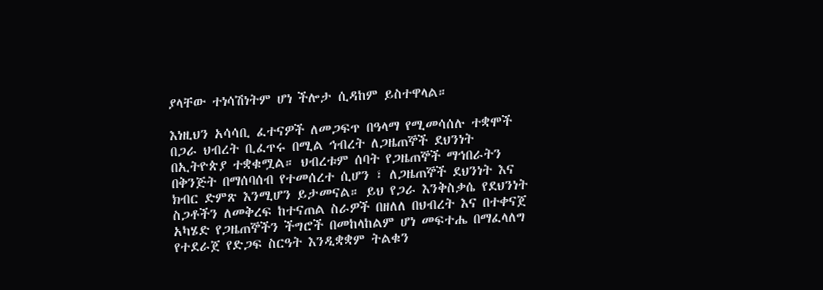ያላቸው ተነሳሽነትም ሆነ ችሎታ ሲዳከም ይስተዋላል።

እነዚህን አሳሳቢ ፈተናዎች ለመጋፍጥ በዓላማ የሚመሳሰሉ ተቋሞች በጋራ ህብረት ቢፈጥሩ በሚል ኅብረት ለጋዜጠኞች ደህንነት በኢትዮጵያ ተቋቁሟል። ህብረቱም ሰባት የጋዜጠኞች ማኅበራትን በቅንጅት በማሰባሰብ የተመሰረተ ሲሆን ፣ ለጋዜጠኞች ደህንነት እና ክብር ድምጽ እንሚሆን ይታመናል። ይህ የጋራ እንቅስቃሴ የደህንነት ስጋቶችን ለመቅረፍ ከተናጠል ስራዎች በዘለለ በህብረት እና በተቀናጀ አካሄድ የጋዜጠኞችን ችግሮች በመከላከልም ሆነ መፍተሔ በማፈላለግ የተደራጀ የድጋፍ ስርዓት እንዲቋቋም ትልቁን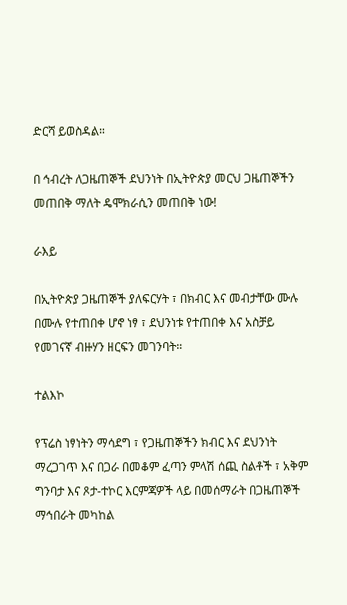ድርሻ ይወስዳል።

በ ኅብረት ለጋዜጠኞች ደህንነት በኢትዮጵያ መርህ ጋዜጠኞችን መጠበቅ ማለት ዴሞክራሲን መጠበቅ ነው!

ራእይ

በኢትዮጵያ ጋዜጠኞች ያለፍርሃት ፣ በክብር እና መብታቸው ሙሉ በሙሉ የተጠበቀ ሆኖ ነፃ ፣ ደህንነቱ የተጠበቀ እና አስቻይ የመገናኛ ብዙሃን ዘርፍን መገንባት።

ተልእኮ

የፕሬስ ነፃነትን ማሳደግ ፣ የጋዜጠኞችን ክብር እና ደህንነት ማረጋገጥ እና በጋራ በመቆም ፈጣን ምላሽ ሰጪ ስልቶች ፣ አቅም ግንባታ እና ጾታ-ተኮር እርምጃዎች ላይ በመሰማራት በጋዜጠኞች ማኅበራት መካከል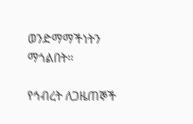ወንድማማችነትን ማጎልበት።

የኅብረት ለጋዜጠኞች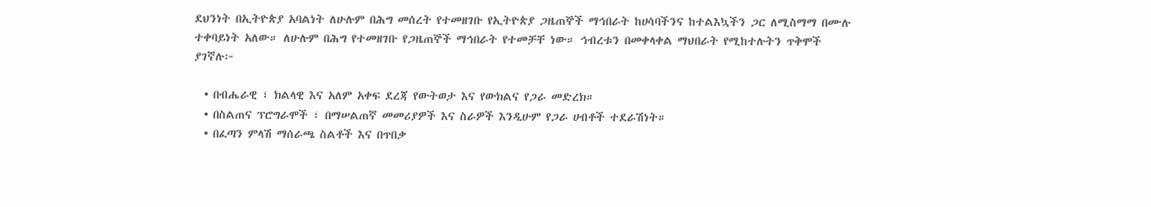ደህንነት በኢትዮጵያ አባልነት ለሁሉም በሕግ መሰረት የተመዘገቡ የኢትዮጵያ ጋዜጠኞች ማኅበራት ከሀሳባችንና ከተልእኳችን ጋር ለሚስማማ በሙሉ ተቀባይነት አለው። ለሁሉም በሕግ የተመዘገቡ የጋዜጠኞች ማኅበራት የተመቻቸ ነው። ኅብረቱን በመቀላቀል ማህበራት የሚከተሉትን ጥቅሞች ያገኛሉ፦

  • በብሔራዊ ፣ ክልላዊ እና አለም አቀፍ ደረጃ የውትወታ እና የውክልና የጋራ መድረክ።
  • በስልጠና ፕሮግራሞች ፣ በማሠልጠኛ መመሪያዎች እና ስራዎች እንዲሁም የጋራ ሀብቶች ተደራሽነት።
  • በፈጣን ምላሽ ማሰራጫ ስልቶች እና በጥበቃ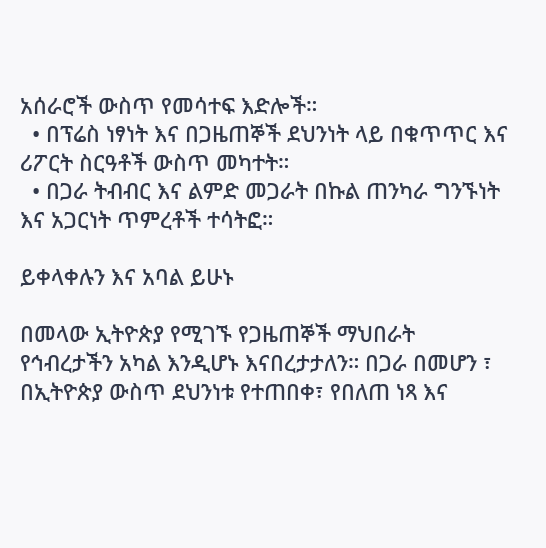አሰራሮች ውስጥ የመሳተፍ እድሎች።
  • በፕሬስ ነፃነት እና በጋዜጠኞች ደህንነት ላይ በቁጥጥር እና ሪፖርት ስርዓቶች ውስጥ መካተት።
  • በጋራ ትብብር እና ልምድ መጋራት በኩል ጠንካራ ግንኙነት እና አጋርነት ጥምረቶች ተሳትፎ።

ይቀላቀሉን እና አባል ይሁኑ

በመላው ኢትዮጵያ የሚገኙ የጋዜጠኞች ማህበራት የኅብረታችን አካል እንዲሆኑ እናበረታታለን። በጋራ በመሆን ፣ በኢትዮጵያ ውስጥ ደህንነቱ የተጠበቀ፣ የበለጠ ነጻ እና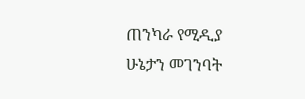ጠንካራ የሚዲያ ሁኔታን መገንባት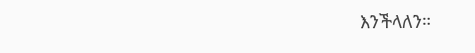እንችላለን።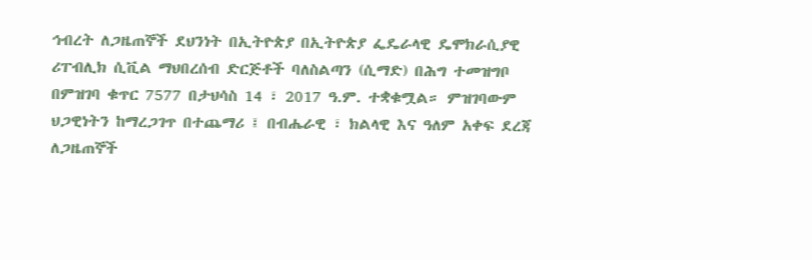ኅብረት ለጋዜጠኞች ደህንነት በኢትዮጵያ በኢትዮጵያ ፌዴራላዊ ዴሞክራሲያዊ ሪፐብሊክ ሲቪል ማህበረሰብ ድርጅቶች ባለስልጣን (ሲማድ) በሕግ ተመዝግቦ በምዝገባ ቁጥር 7577 በታህሳስ 14 ፣ 2017 ዓ.ም. ተቋቁሟል። ምዝገባውም ህጋዊነትን ከማረጋገጥ በተጨማሪ ፤ በብሔራዊ ፣ ክልላዊ እና ዓለም አቀፍ ደረጃ ለጋዜጠኞች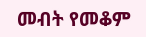መብት የመቆም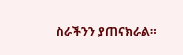ስራችንን ያጠናክራል።